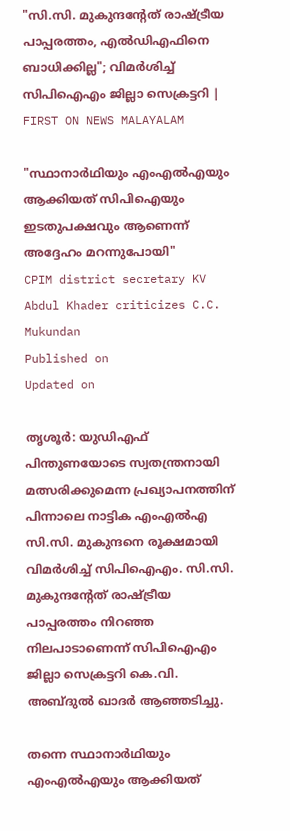"സി.സി. മുകുന്ദൻ്റേത് രാഷ്ട്രീയ പാപ്പരത്തം, എൽഡിഎഫിനെ ബാധിക്കില്ല"; വിമർശിച്ച് സിപിഐഎം ജില്ലാ സെക്രട്ടറി | FIRST ON NEWS MALAYALAM

"സ്ഥാനാർഥിയും എംഎൽഎയും ആക്കിയത് സിപിഐയും ഇടതുപക്ഷവും ആണെന്ന് അദ്ദേഹം മറന്നുപോയി"
CPIM district secretary KV Abdul Khader criticizes C.C. Mukundan
Published on
Updated on

തൃശൂർ: യുഡിഎഫ് പിന്തുണയോടെ സ്വതന്ത്രനായി മത്സരിക്കുമെന്ന പ്രഖ്യാപനത്തിന് പിന്നാലെ നാട്ടിക എംഎൽഎ സി.സി. മുകുന്ദനെ രൂക്ഷമായി വിമർശിച്ച് സിപിഐഎം. സി.സി. മുകുന്ദൻ്റേത് രാഷ്ട്രീയ പാപ്പരത്തം നിറഞ്ഞ നിലപാടാണെന്ന് സിപിഐഎം ജില്ലാ സെക്രട്ടറി കെ.വി. അബ്ദുൽ ഖാദർ ആഞ്ഞടിച്ചു.

തന്നെ സ്ഥാനാർഥിയും എംഎൽഎയും ആക്കിയത്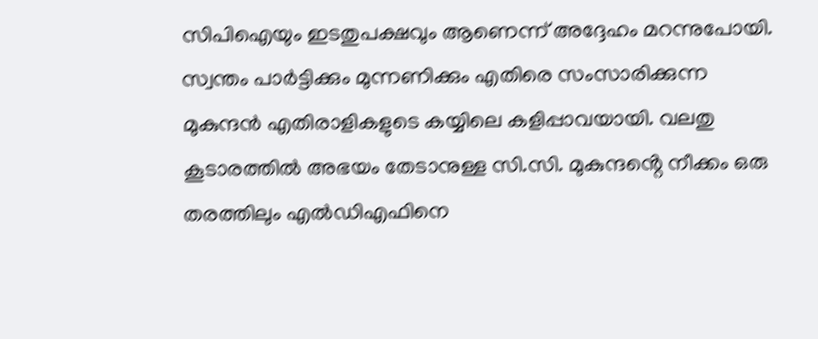സിപിഐയും ഇടതുപക്ഷവും ആണെന്ന് അദ്ദേഹം മറന്നുപോയി. സ്വന്തം പാർട്ടിക്കും മുന്നണിക്കും എതിരെ സംസാരിക്കുന്ന മുകുന്ദൻ എതിരാളികളുടെ കയ്യിലെ കളിപ്പാവയായി. വലതു കൂടാരത്തിൽ അഭയം തേടാനുള്ള സി.സി. മുകുന്ദൻ്റെ നീക്കം ഒരു തരത്തിലും എൽഡിഎഫിനെ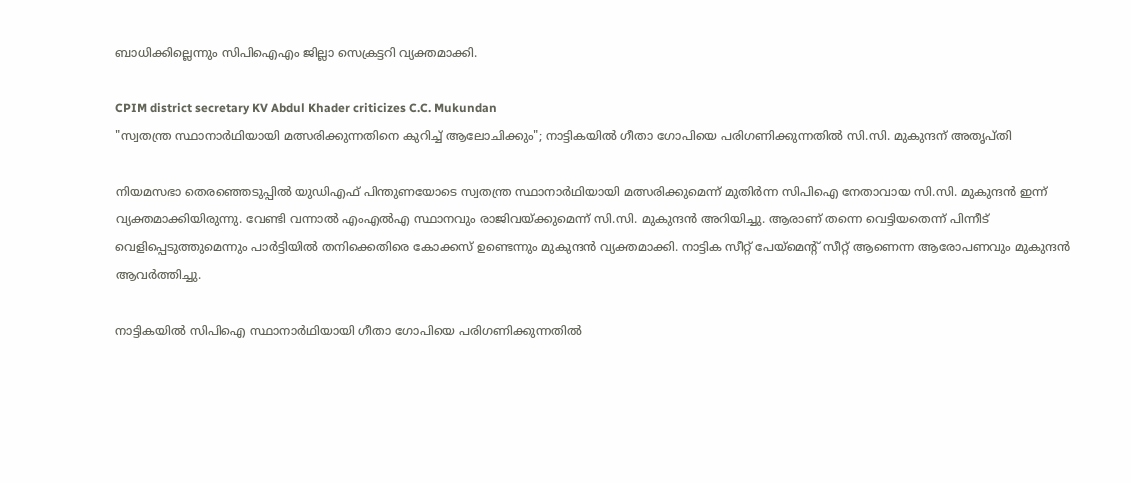ബാധിക്കില്ലെന്നും സിപിഐഎം ജില്ലാ സെക്രട്ടറി വ്യക്തമാക്കി.

CPIM district secretary KV Abdul Khader criticizes C.C. Mukundan
"സ്വതന്ത്ര സ്ഥാനാർഥിയായി മത്സരിക്കുന്നതിനെ കുറിച്ച് ആലോചിക്കും"; നാട്ടികയിൽ ഗീതാ ഗോപിയെ പരിഗണിക്കുന്നതിൽ സി.സി. മുകുന്ദന് അതൃപ്തി

നിയമസഭാ തെരഞ്ഞെടുപ്പിൽ യുഡിഎഫ് പിന്തുണയോടെ സ്വതന്ത്ര സ്ഥാനാർഥിയായി മത്സരിക്കുമെന്ന് മുതിർന്ന സിപിഐ നേതാവായ സി.സി. മുകുന്ദൻ ഇന്ന് വ്യക്തമാക്കിയിരുന്നു. വേണ്ടി വന്നാൽ എംഎൽഎ സ്ഥാനവും രാജിവയ്ക്കുമെന്ന് സി.സി. മുകുന്ദൻ അറിയിച്ചു. ആരാണ് തന്നെ വെട്ടിയതെന്ന് പിന്നീട് വെളിപ്പെടുത്തുമെന്നും പാർട്ടിയിൽ തനിക്കെതിരെ കോക്കസ് ഉണ്ടെന്നും മുകുന്ദൻ വ്യക്തമാക്കി. നാട്ടിക സീറ്റ്‌ പേയ്‌മെൻ്റ് സീറ്റ്‌ ആണെന്ന ആരോപണവും മുകുന്ദൻ ആവർത്തിച്ചു.

നാട്ടികയിൽ സിപിഐ സ്ഥാനാർഥിയായി ഗീതാ ഗോപിയെ പരിഗണിക്കുന്നതിൽ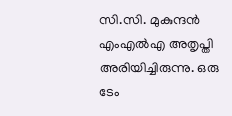സി.സി. മുകുന്ദൻ എംഎൽഎ അതൃപ്തി അരിയിച്ചിരുന്നു. ഒരു ടേം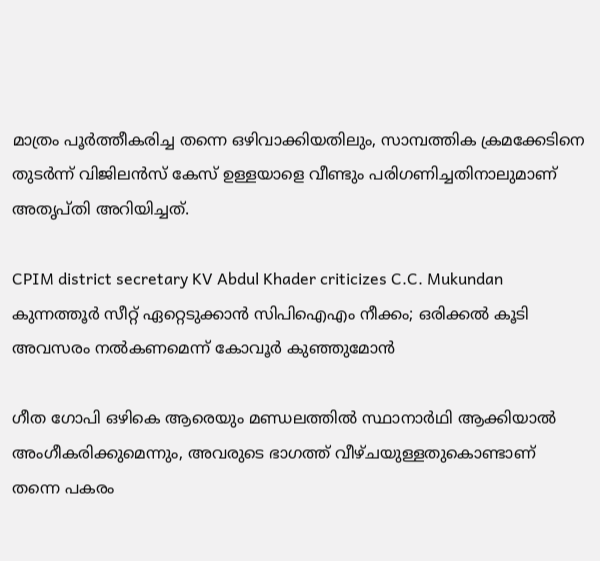മാത്രം പൂർത്തീകരിച്ച തന്നെ ഒഴിവാക്കിയതിലും, സാമ്പത്തിക ക്രമക്കേടിനെ തുടർന്ന് വിജിലൻസ് കേസ് ഉള്ളയാളെ വീണ്ടും പരിഗണിച്ചതിനാലുമാണ് അതൃപ്തി അറിയിച്ചത്.

CPIM district secretary KV Abdul Khader criticizes C.C. Mukundan
കുന്നത്തൂർ സീറ്റ് ഏറ്റെടുക്കാൻ സിപിഐഎം നീക്കം; ഒരിക്കൽ കൂടി അവസരം നൽകണമെന്ന് കോവൂർ കുഞ്ഞുമോൻ

ഗീത ഗോപി ഒഴികെ ആരെയും മണ്ഡലത്തിൽ സ്ഥാനാർഥി ആക്കിയാൽ അംഗീകരിക്കുമെന്നും, അവരുടെ ഭാഗത്ത് വീഴ്ചയുള്ളതുകൊണ്ടാണ് തന്നെ പകരം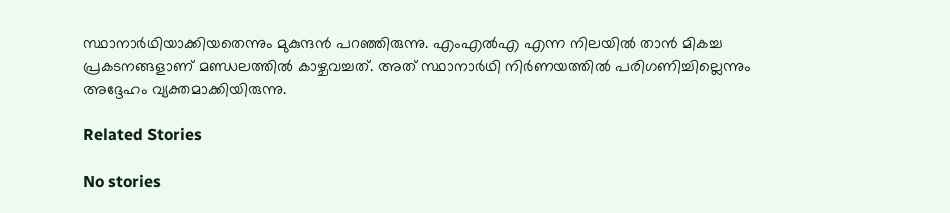സ്ഥാനാർഥിയാക്കിയതെന്നും മുകുന്ദൻ പറഞ്ഞിരുന്നു. എംഎൽഎ എന്ന നിലയിൽ താൻ മികച്ച പ്രകടനങ്ങളാണ് മണ്ഡലത്തിൽ കാഴ്ചവച്ചത്. അത് സ്ഥാനാർഥി നിർണയത്തിൽ പരിഗണിച്ചില്ലെന്നും അദ്ദേഹം വ്യക്തമാക്കിയിരുന്നു.

Related Stories

No stories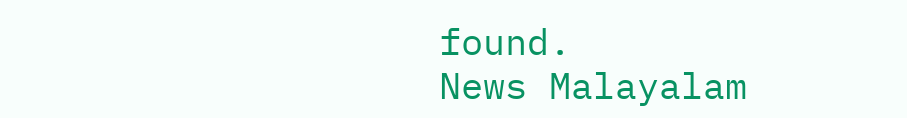found.
News Malayalam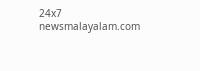24x7
newsmalayalam.com